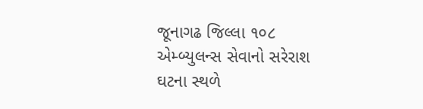જૂનાગઢ જિલ્લા ૧૦૮ એમ્બ્યુલન્સ સેવાનો સરેરાશ ઘટના સ્થળે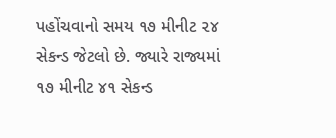પહોંચવાનો સમય ૧૭ મીનીટ ૨૪ સેકન્ડ જેટલો છે. જ્યારે રાજ્યમાં ૧૭ મીનીટ ૪૧ સેકન્ડ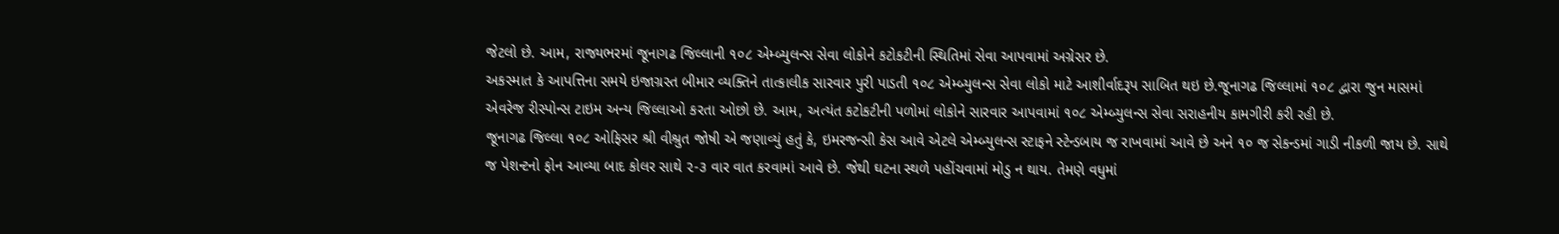જેટલો છે. આમ, રાજ્યભરમાં જૂનાગઢ જિલ્લાની ૧૦૮ એમ્બ્યુલન્સ સેવા લોકોને કટોકટીની સ્થિતિમાં સેવા આપવામાં અગ્રેસર છે.
અકસ્માત કે આપત્તિના સમયે ઇજાગ્રસ્ત બીમાર વ્યક્તિને તાત્કાલીક સારવાર પુરી પાડતી ૧૦૮ એમ્બ્યુલન્સ સેવા લોકો માટે આશીર્વાદરૂપ સાબિત થઇ છે.જૂનાગઢ જિલ્લામાં ૧૦૮ દ્વારા જુન માસમાં એવરેજ રીસ્પોન્સ ટાઇમ અન્ય જિલ્લાઓ કરતા ઓછો છે. આમ, અત્યંત કટોકટીની પળોમાં લોકોને સારવાર આપવામાં ૧૦૮ એમ્બ્યુલન્સ સેવા સરાહનીય કામગીરી કરી રહી છે.
જૂનાગઢ જિલ્લા ૧૦૮ ઓફિસર શ્રી વીશ્રુત જોષી એ જણાવ્યું હતું કે, ઇમરજન્સી કેસ આવે એટલે એમ્બ્યુલન્સ સ્ટાફને સ્ટેન્ડબાય જ રાખવામાં આવે છે અને ૧૦ જ સેકન્ડમાં ગાડી નીકળી જાય છે. સાથે જ પેશન્ટનો ફોન આવ્યા બાદ કોલર સાથે ૨-૩ વાર વાત કરવામાં આવે છે. જેથી ઘટના સ્થળે પહોંચવામાં મોડુ ન થાય. તેમણે વધુમાં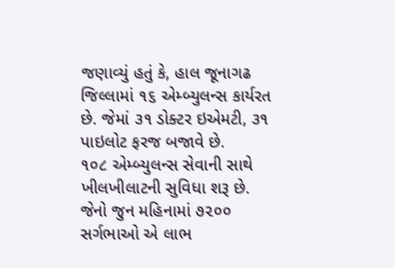જણાવ્યું હતું કે, હાલ જૂનાગઢ જિલ્લામાં ૧૬ એમ્બ્યુલન્સ કાર્યરત છે. જેમાં ૩૧ ડોક્ટર ઇએમટી, ૩૧ પાઇલોટ ફરજ બજાવે છે.
૧૦૮ એમ્બ્યુલન્સ સેવાની સાથે ખીલખીલાટની સુવિધા શરૂ છે. જેનો જુન મહિનામાં ૭૨૦૦ સર્ગભાઓ એ લાભ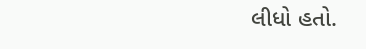લીધો હતો.